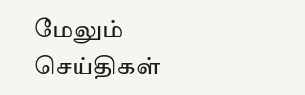மேலும் செய்திகள்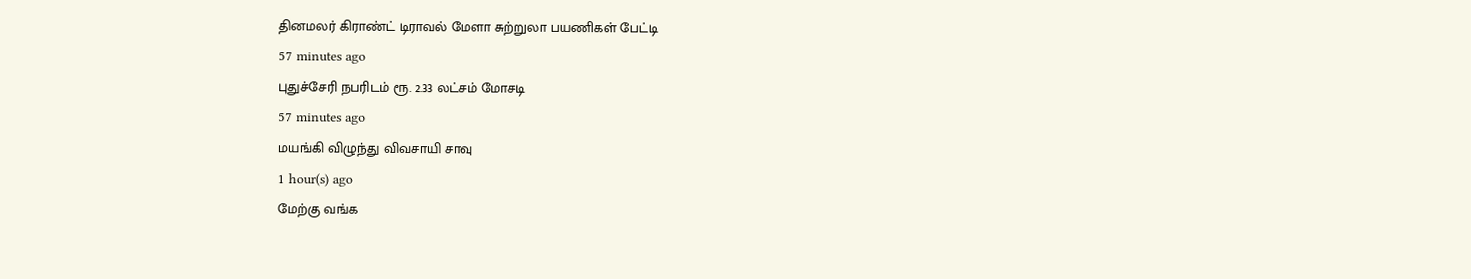தினமலர் கிராண்ட் டிராவல் மேளா சுற்றுலா பயணிகள் பேட்டி
57 minutes ago
புதுச்சேரி நபரிடம் ரூ. 2.33 லட்சம் மோசடி
57 minutes ago
மயங்கி விழுந்து விவசாயி சாவு
1 hour(s) ago
மேற்கு வங்க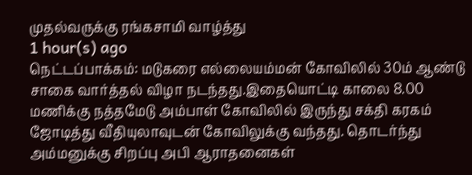முதல்வருக்கு ரங்கசாமி வாழ்த்து
1 hour(s) ago
நெட்டப்பாக்கம்: மடுகரை எல்லையம்மன் கோவிலில் 30ம் ஆண்டு சாகை வார்த்தல் விழா நடந்தது.இதையொட்டி காலை 8.00 மணிக்கு நத்தமேடு அம்பாள் கோவிலில் இருந்து சக்தி கரகம் ஜோடித்து வீதியுலாவுடன் கோவிலுக்கு வந்தது. தொடர்ந்து அம்மனுக்கு சிறப்பு அபி ஆராதனைகள்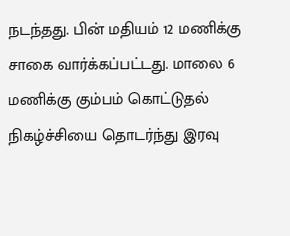நடந்தது. பின் மதியம் 12 மணிக்கு சாகை வார்க்கப்பட்டது. மாலை 6 மணிக்கு கும்பம் கொட்டுதல் நிகழ்ச்சியை தொடர்ந்து இரவு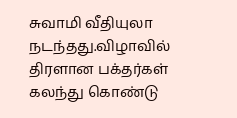சுவாமி வீதியுலா நடந்தது.விழாவில் திரளான பக்தர்கள் கலந்து கொண்டு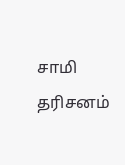சாமி தரிசனம்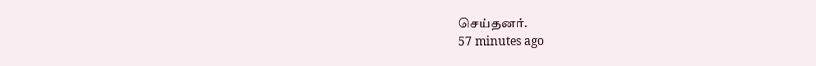செய்தனர்.
57 minutes ago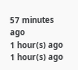57 minutes ago
1 hour(s) ago
1 hour(s) ago